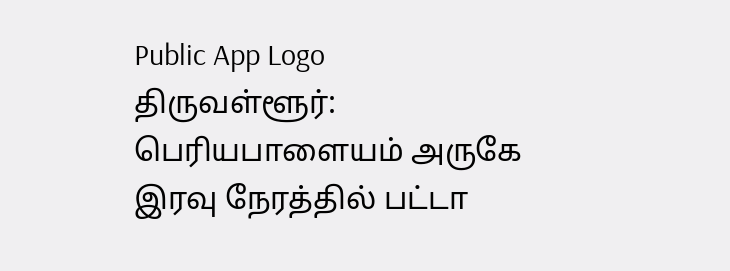Public App Logo
திருவள்ளூர்: பெரியபாளையம் அருகே இரவு நேரத்தில் பட்டா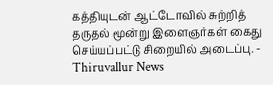கத்தியுடன் ஆட்டோவில் சுற்றித் தருதல் மூன்று இளைஞர்கள் கைது செய்யப்பட்டு சிறையில் அடைப்பு. - Thiruvallur News